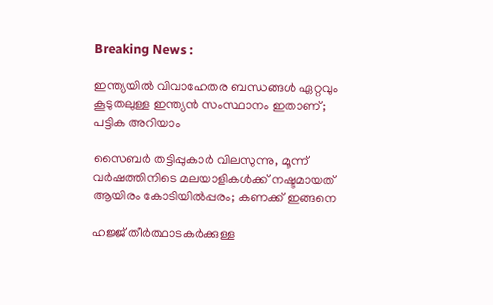Breaking News :

ഇന്ത്യയില്‍ വിവാഹേതര ബന്ധങ്ങള്‍ ഏറ്റവും കൂടുതലുള്ള ഇന്ത്യന്‍ സംസ്ഥാനം ഇതാണ്; പട്ടിക അറിയാം

സൈബര്‍ തട്ടിപ്പുകാര്‍ വിലസുന്നു, മൂന്ന് വര്‍ഷത്തിനിടെ മലയാളികള്‍ക്ക് നഷ്ടമായത് ആയിരം കോടിയില്‍പ്പരം; കണക്ക് ഇങ്ങനെ

ഹജ്ജ് തീർത്ഥാടകർക്കുള്ള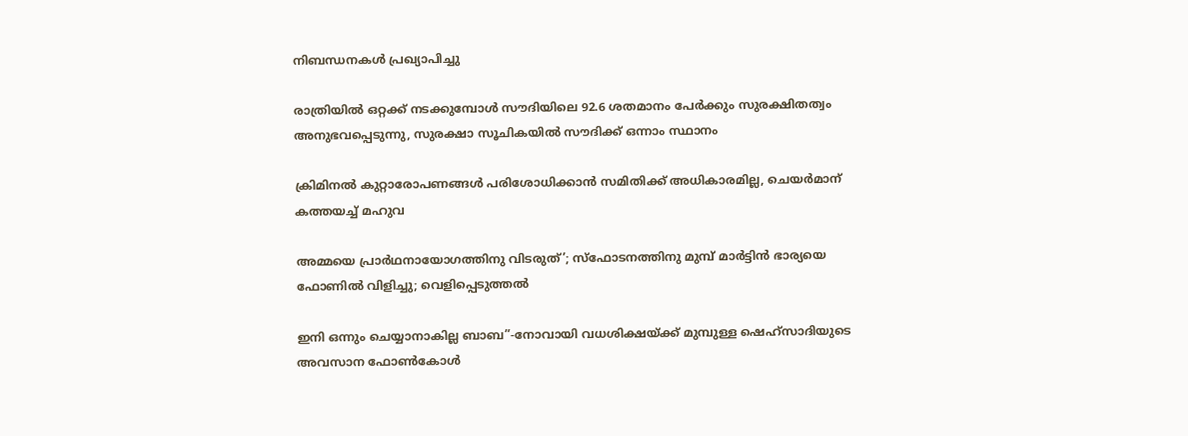നിബന്ധനകൾ പ്രഖ്യാപിച്ചു

രാത്രിയിൽ ഒറ്റക്ക് നടക്കുമ്പോൾ സൗദിയിലെ 92.6 ശതമാനം പേർക്കും സുരക്ഷിതത്വം അനുഭവപ്പെടുന്നു, സുരക്ഷാ സൂചികയിൽ സൗദിക്ക് ഒന്നാം സ്ഥാനം

ക്രിമിനല്‍ കുറ്റാരോപണങ്ങള്‍ പരിശോധിക്കാന്‍ സമിതിക്ക്‌ അധികാരമില്ല, ചെയര്‍മാന്‌ കത്തയച്ച് മഹുവ

അമ്മയെ പ്രാര്‍ഥനായോഗത്തിനു വിടരുത്’; സ്‌ഫോടനത്തിനു മുമ്പ് മാര്‍ട്ടിന്‍ ഭാര്യയെ ഫോണില്‍ വിളിച്ചു; വെളിപ്പെടുത്തല്‍

ഇനി ഒന്നും ചെയ്യാനാകില്ല ബാബ”-നോവായി വധശിക്ഷയ്ക്ക് മുമ്പുള്ള ഷെഹ്‌സാദിയുടെ അവസാന ഫോൺകോൾ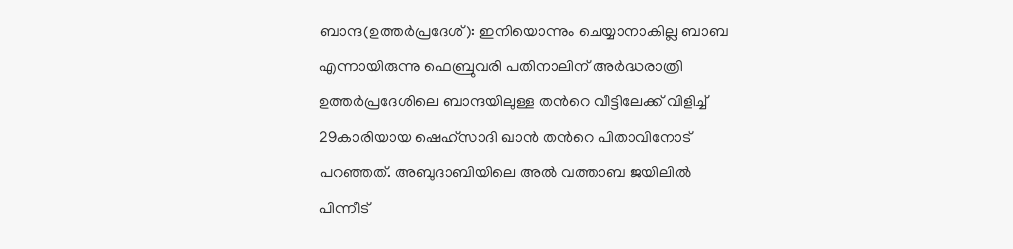ബാന്ദ(ഉത്തര്‍പ്രദേശ്): ഇനിയൊന്നും ചെയ്യാനാകില്ല ബാബ എന്നായിരുന്നു ഫെബ്രുവരി പതിനാലിന് അര്‍ദ്ധരാത്രി ഉത്തര്‍പ്രദേശിലെ ബാന്ദയിലുള്ള തന്‍റെ വീട്ടിലേക്ക് വിളിച്ച് 29കാരിയായ ഷെഹ്‌സാദി ഖാന്‍ തന്‍റെ പിതാവിനോട് പറഞ്ഞത്. അബുദാബിയിലെ അല്‍ വത്താബ ജയിലില്‍ പിന്നീട്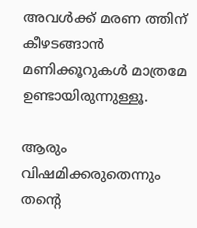അവള്‍ക്ക് മരണ ത്തിന് കീഴടങ്ങാന്‍ മണിക്കൂറുകള്‍ മാത്രമേ ഉണ്ടായിരുന്നുള്ളൂ.

ആരും വിഷമിക്കരുതെന്നും തന്‍റെ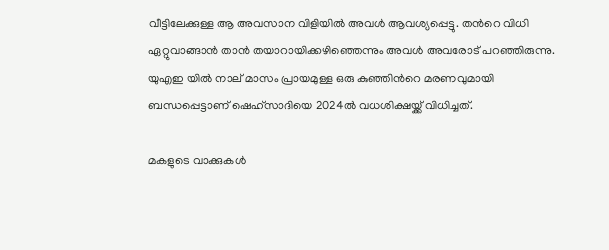വീട്ടിലേക്കുള്ള ആ അവസാന വിളിയില്‍ അവള്‍ ആവശ്യപ്പെട്ടു. തന്‍റെ വിധി ഏറ്റുവാങ്ങാന്‍ താന്‍ തയാറായിക്കഴിഞ്ഞെന്നും അവള്‍ അവരോട് പറഞ്ഞിരുന്നു. യുഎഇ യില്‍ നാല് മാസം പ്രായമുള്ള ഒരു കുഞ്ഞിന്‍റെ മരണവുമായി ബന്ധപ്പെട്ടാണ് ഷെഹ്‌സാദിയെ 2024ല്‍ വധശിക്ഷയ്ക്ക് വിധിച്ചത്.

മകളുടെ വാക്കുകള്‍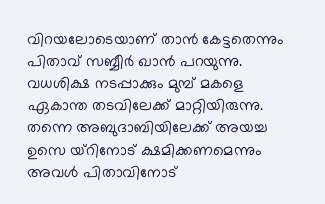വിറയലോടെയാണ് താന്‍ കേട്ടതെന്നും പിതാവ് സബ്ബീര്‍ ഖാന്‍ പറയുന്നു. വധശിക്ഷ നടപ്പാക്കും മുമ്പ് മകളെ ഏകാന്ത തടവിലേക്ക് മാറ്റിയിരുന്നു. തന്നെ അബുദാബിയിലേക്ക് അയച്ച ഉസെ യ്‌റിനോട് ക്ഷമിക്കണമെന്നും അവള്‍ പിതാവിനോട്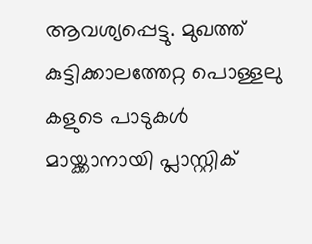ആവശ്യപ്പെട്ടു. മുഖത്ത് കുട്ടിക്കാലത്തേറ്റ പൊള്ളലു കളുടെ പാടുകള്‍ മായ്ക്കാനായി പ്ലാസ്റ്റിക്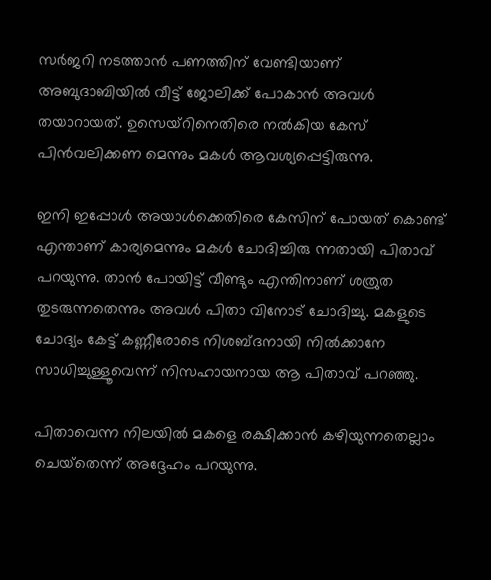സര്‍ജറി നടത്താന്‍ പണത്തിന് വേണ്ടിയാണ് അബുദാബിയില്‍ വീട്ട് ജോലിക്ക് പോകാന്‍ അവള്‍ തയാറായത്. ഉസെയ്‌റിനെതിരെ നല്‍കിയ കേസ് പിന്‍വലിക്കണ മെന്നും മകള്‍ ആവശ്യപ്പെട്ടിരുന്നു.

ഇനി ഇപ്പോള്‍ അയാള്‍ക്കെതിരെ കേസിന് പോയത് കൊണ്ട് എന്താണ് കാര്യമെന്നും മകള്‍ ചോദിച്ചിരു ന്നതായി പിതാവ് പറയുന്നു. താന്‍ പോയിട്ട് വീണ്ടും എന്തിനാണ് ശത്രുത തുടരുന്നതെന്നും അവള്‍ പിതാ വിനോട് ചോദിച്ചു. മകളുടെ ചോദ്യം കേട്ട് കണ്ണീരോടെ നിശബ്‌ദനായി നില്‍ക്കാനേ സാധിച്ചുള്ളൂവെന്ന് നിസഹായനായ ആ പിതാവ് പറഞ്ഞു.

പിതാവെന്ന നിലയില്‍ മകളെ രക്ഷിക്കാന്‍ കഴിയുന്നതെല്ലാം ചെയ്‌തെന്ന് അദ്ദേഹം പറയുന്നു.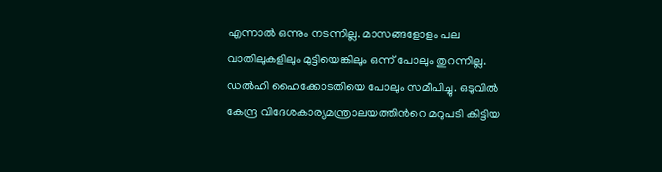എന്നാല്‍ ഒന്നും നടന്നില്ല. മാസങ്ങളോളം പല വാതിലുകളിലും മുട്ടിയെങ്കിലും ഒന്ന് പോലും തുറന്നില്ല. ഡല്‍ഹി ഹൈക്കോടതിയെ പോലും സമീപിച്ചു. ഒടുവില്‍ കേന്ദ്ര വിദേശകാര്യമന്ത്രാലയത്തിന്‍റെ മറുപടി കിട്ടിയ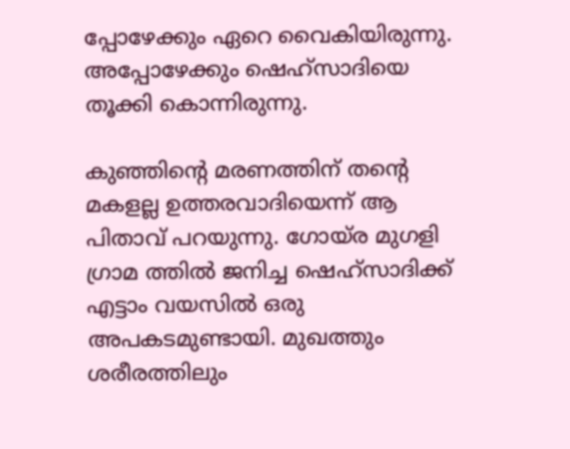പ്പോഴേക്കും ഏറെ വൈകിയിരുന്നു. അപ്പോഴേക്കും ഷെഹ്‌സാദിയെ തൂക്കി കൊന്നിരുന്നു.

കുഞ്ഞിന്‍റെ മരണത്തിന് തന്‍റെ മകളല്ല ഉത്തരവാദിയെന്ന് ആ പിതാവ് പറയുന്നു. ഗോയ്‌ര മുഗളി ഗ്രാമ ത്തില്‍ ജനിച്ച ഷെഹ്‌സാദിക്ക് എട്ടാം വയസില്‍ ഒരു അപകടമുണ്ടായി. മുഖത്തും ശരീരത്തിലും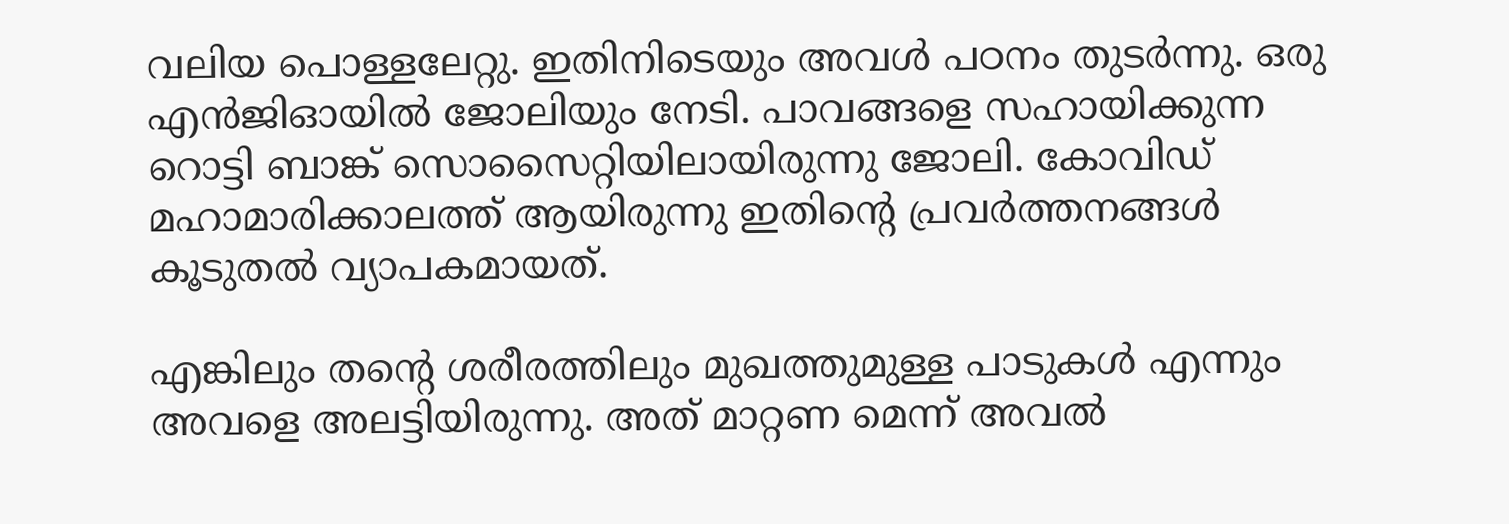വലിയ പൊള്ളലേറ്റു. ഇതിനിടെയും അവള്‍ പഠനം തുടര്‍ന്നു. ഒരു എന്‍ജിഓയില്‍ ജോലിയും നേടി. പാവങ്ങളെ സഹായിക്കുന്ന റൊട്ടി ബാങ്ക് സൊസൈറ്റിയിലായിരുന്നു ജോലി. കോവിഡ് മഹാമാരിക്കാലത്ത് ആയിരുന്നു ഇതിന്‍റെ പ്രവര്‍ത്തനങ്ങള്‍ കൂടുതല്‍ വ്യാപകമായത്.

എങ്കിലും തന്‍റെ ശരീരത്തിലും മുഖത്തുമുള്ള പാടുകള്‍ എന്നും അവളെ അലട്ടിയിരുന്നു. അത് മാറ്റണ മെന്ന് അവല്‍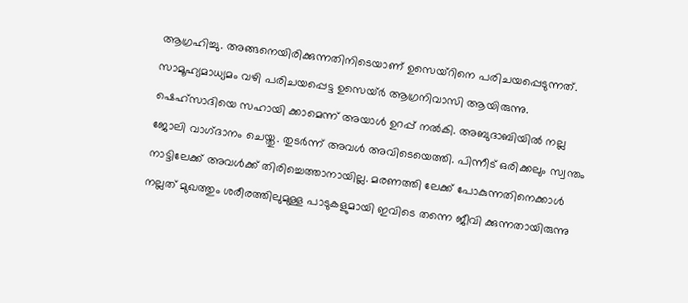ആഗ്രഹിച്ചു. അങ്ങനെയിരിക്കുന്നതിനിടെയാണ് ഉസെയ്‌റിനെ പരിചയപ്പെടുന്നത്. സാമൂഹ്യമാധ്യമം വഴി പരിചയപ്പെട്ട ഉസെയ്‌ര്‍ ആഗ്രനിവാസി ആയിരുന്നു. ഷെഹ്‌സാദിയെ സഹായി ക്കാമെന്ന് അയാള്‍ ഉറപ്പ് നല്‍കി. അബുദാബിയില്‍ നല്ല ജോലി വാഗ്‌ദാനം ചെയ്തു. തുടര്‍ന്ന് അവള്‍ അവിടെയെത്തി. പിന്നീട് ഒരിക്കലും സ്വന്തം നാട്ടിലേക്ക് അവള്‍ക്ക് തിരിച്ചെത്താനായില്ല. മരണത്തി ലേക്ക് പോകുന്നതിനെക്കാള്‍ നല്ലത് മുഖത്തും ശരീരത്തിലുമുള്ള പാടുകളുമായി ഇവിടെ തന്നെ ജീവി ക്കുന്നതായിരുന്നു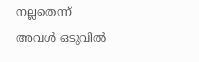നല്ലതെന്ന് അവള്‍ ഒടുവില്‍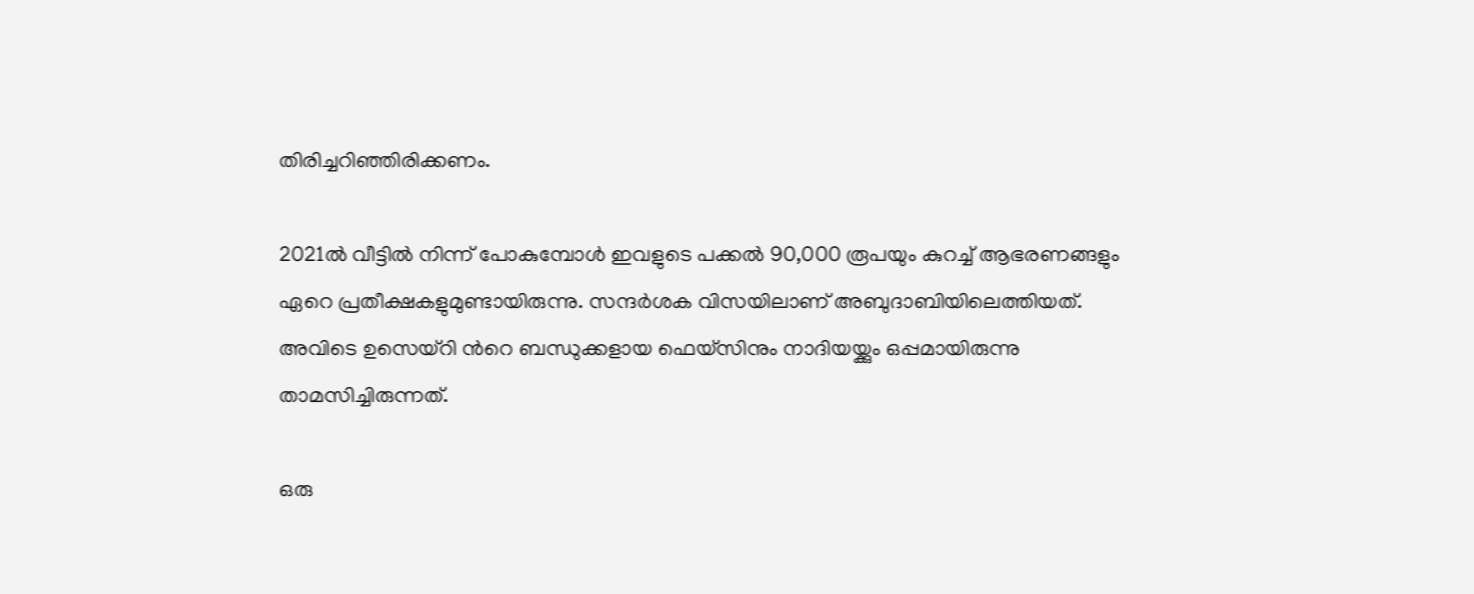തിരിച്ചറിഞ്ഞിരിക്കണം.

2021ല്‍ വീട്ടില്‍ നിന്ന് പോകുമ്പോള്‍ ഇവളുടെ പക്കല്‍ 90,000 രൂപയും കുറച്ച് ആഭരണങ്ങളും ഏറെ പ്രതീക്ഷകളുമുണ്ടായിരുന്നു. സന്ദര്‍ശക വിസയിലാണ് അബുദാബിയിലെത്തിയത്. അവിടെ ഉസെയ്‌റി ന്‍റെ ബന്ധുക്കളായ ഫെയ്‌സിനും നാദിയയ്ക്കും ഒപ്പമായിരുന്നു താമസിച്ചിരുന്നത്.

ഒരു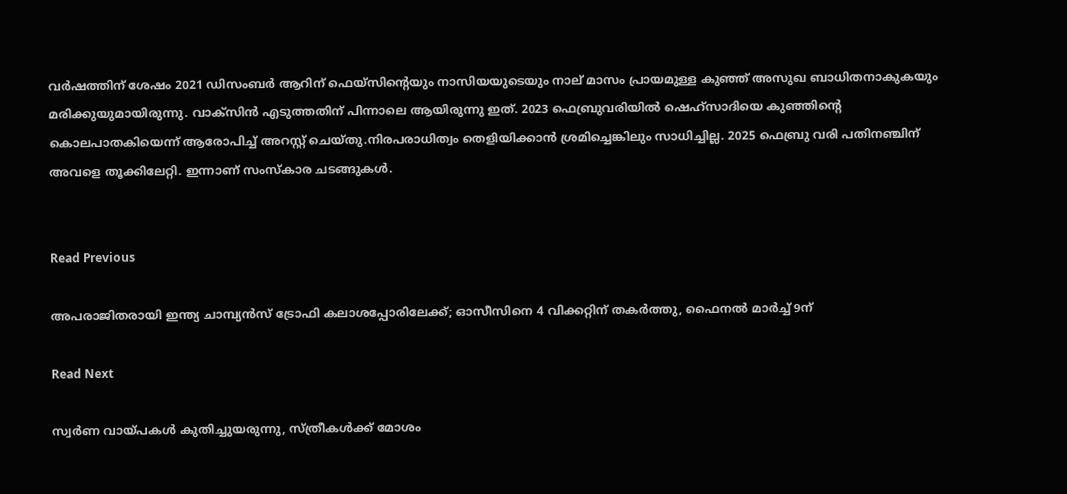വര്‍ഷത്തിന് ശേഷം 2021 ഡിസംബര്‍ ആറിന് ഫെയ്‌സിന്‍റെയും നാസിയയുടെയും നാല് മാസം പ്രായമുള്ള കുഞ്ഞ് അസുഖ ബാധിതനാകുകയും മരിക്കുയുമായിരുന്നു. വാക്‌സിന്‍ എടുത്തതിന് പിന്നാലെ ആയിരുന്നു ഇത്. 2023 ഫെബ്രുവരിയില്‍ ഷെഹ്‌സാദിയെ കുഞ്ഞിന്‍റെ കൊലപാതകിയെന്ന് ആരോപിച്ച് അറസ്റ്റ് ചെയ്‌തു.നിരപരാധിത്വം തെളിയിക്കാന്‍ ശ്രമിച്ചെങ്കിലും സാധിച്ചില്ല. 2025 ഫെബ്രു വരി പതിനഞ്ചിന് അവളെ തൂക്കിലേറ്റി. ഇന്നാണ് സംസ്‌കാര ചടങ്ങുകള്‍.


Read Previous

അപരാജിതരായി ഇന്ത്യ ചാമ്പ്യന്‍സ് ട്രോഫി കലാശപ്പോരിലേക്ക്; ഓസീസിനെ 4 വിക്കറ്റിന് തകർത്തു, ഫൈനല്‍ മാര്‍ച്ച്‌ 9ന്

Read Next

സ്വർണ വായ്‌പകൾ കുതിച്ചുയരുന്നു, സ്‌ത്രീകൾക്ക് മോശം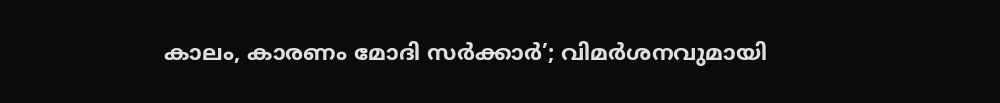കാലം, കാരണം മോദി സർക്കാർ’; വിമർശനവുമായി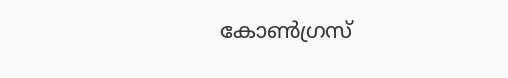കോൺഗ്രസ്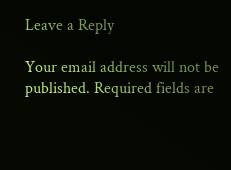Leave a Reply

Your email address will not be published. Required fields are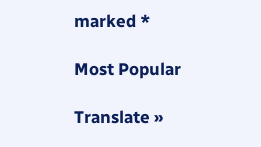marked *

Most Popular

Translate »